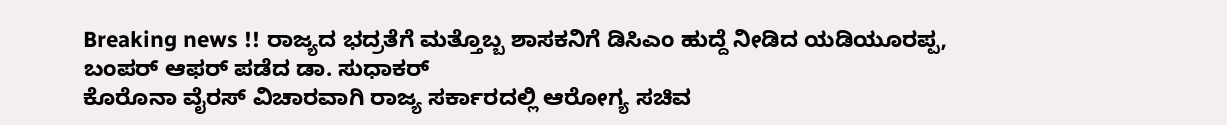Breaking news !! ರಾಜ್ಯದ ಭದ್ರತೆಗೆ ಮತ್ತೊಬ್ಬ ಶಾಸಕನಿಗೆ ಡಿಸಿಎಂ ಹುದ್ದೆ ನೀಡಿದ ಯಡಿಯೂರಪ್ಪ, ಬಂಪರ್ ಆಫರ್ ಪಡೆದ ಡಾ. ಸುಧಾಕರ್
ಕೊರೊನಾ ವೈರಸ್ ವಿಚಾರವಾಗಿ ರಾಜ್ಯ ಸರ್ಕಾರದಲ್ಲಿ ಆರೋಗ್ಯ ಸಚಿವ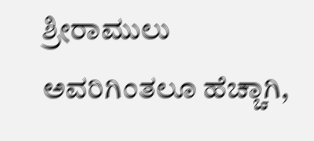ಶ್ರೀರಾಮುಲು ಅವರಿಗಿಂತಲೂ ಹೆಚ್ಚಾಗಿ,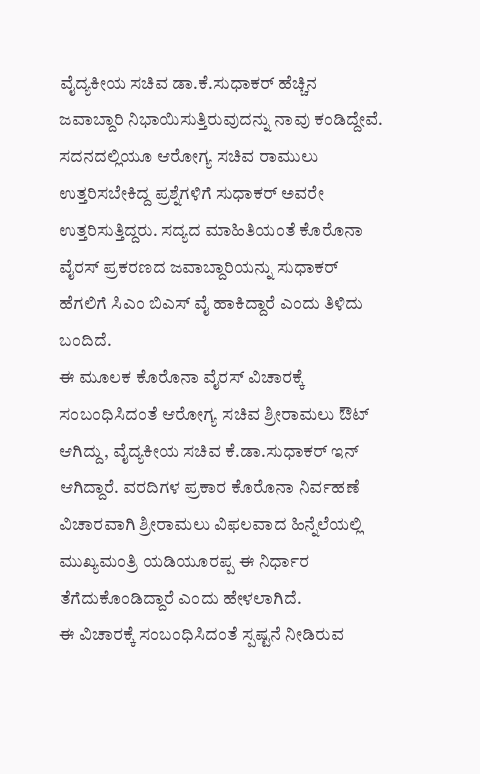ವೈದ್ಯಕೀಯ ಸಚಿವ ಡಾ.ಕೆ.ಸುಧಾಕರ್ ಹೆಚ್ಚಿನ ಜವಾಬ್ದಾರಿ ನಿಭಾಯಿಸುತ್ತಿರುವುದನ್ನು ನಾವು ಕಂಡಿದ್ದೇವೆ. ಸದನದಲ್ಲಿಯೂ ಆರೋಗ್ಯ ಸಚಿವ ರಾಮುಲು ಉತ್ತರಿಸಬೇಕಿದ್ದ ಪ್ರಶ್ನೆಗಳಿಗೆ ಸುಧಾಕರ್ ಅವರೇ ಉತ್ತರಿಸುತ್ತಿದ್ದರು. ಸದ್ಯದ ಮಾಹಿತಿಯಂತೆ ಕೊರೊನಾ ವೈರಸ್ ಪ್ರಕರಣದ ಜವಾಬ್ದಾರಿಯನ್ನು ಸುಧಾಕರ್ ಹೆಗಲಿಗೆ ಸಿಎಂ ಬಿಎಸ್ ವೈ ಹಾಕಿದ್ದಾರೆ ಎಂದು ತಿಳಿದು ಬಂದಿದೆ.
ಈ ಮೂಲಕ ಕೊರೊನಾ ವೈರಸ್ ವಿಚಾರಕ್ಕೆ ಸಂಬಂಧಿಸಿದಂತೆ ಆರೋಗ್ಯ ಸಚಿವ ಶ್ರೀರಾಮಲು ಔಟ್ ಆಗಿದ್ದು, ವೈದ್ಯಕೀಯ ಸಚಿವ ಕೆ.ಡಾ.ಸುಧಾಕರ್ ಇನ್ ಆಗಿದ್ದಾರೆ. ವರದಿಗಳ ಪ್ರಕಾರ ಕೊರೊನಾ ನಿರ್ವಹಣೆ ವಿಚಾರವಾಗಿ ಶ್ರೀರಾಮಲು ವಿಫಲವಾದ ಹಿನ್ನೆಲೆಯಲ್ಲಿ ಮುಖ್ಯಮಂತ್ರಿ ಯಡಿಯೂರಪ್ಪ ಈ ನಿರ್ಧಾರ ತೆಗೆದುಕೊಂಡಿದ್ದಾರೆ ಎಂದು ಹೇಳಲಾಗಿದೆ.
ಈ ವಿಚಾರಕ್ಕೆ ಸಂಬಂಧಿಸಿದಂತೆ ಸ್ಪಷ್ಟನೆ ನೀಡಿರುವ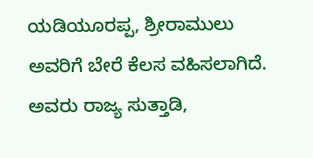ಯಡಿಯೂರಪ್ಪ, ಶ್ರೀರಾಮುಲು ಅವರಿಗೆ ಬೇರೆ ಕೆಲಸ ವಹಿಸಲಾಗಿದೆ. ಅವರು ರಾಜ್ಯ ಸುತ್ತಾಡಿ,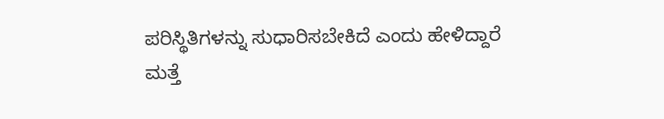ಪರಿಸ್ಥಿತಿಗಳನ್ನು ಸುಧಾರಿಸಬೇಕಿದೆ ಎಂದು ಹೇಳಿದ್ದಾರೆ
ಮತ್ತೆ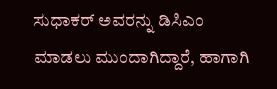ಸುಧಾಕರ್ ಅವರನ್ನು ಡಿಸಿಎಂ ಮಾಡಲು ಮುಂದಾಗಿದ್ದಾರೆ, ಹಾಗಾಗಿ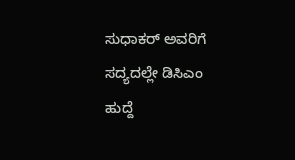ಸುಧಾಕರ್ ಅವರಿಗೆ ಸದ್ಯದಲ್ಲೇ ಡಿಸಿಎಂ ಹುದ್ದೆ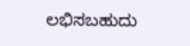ಲಭಿಸಬಹುದು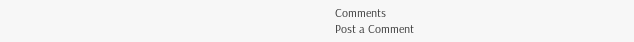Comments
Post a Comment